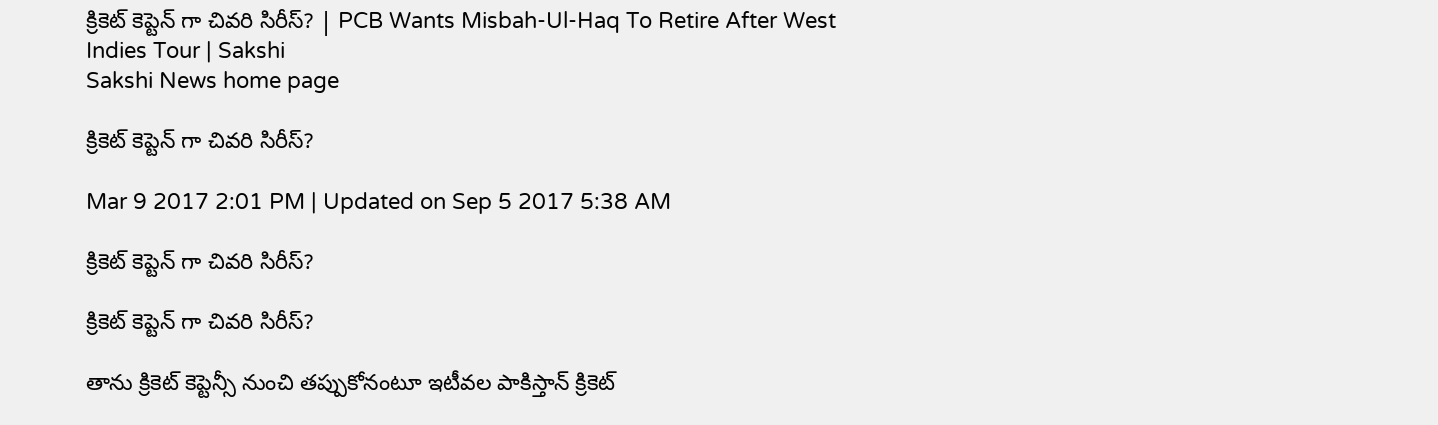క్రికెట్ కెప్టెన్ గా చివరి సిరీస్? | PCB Wants Misbah-Ul-Haq To Retire After West Indies Tour | Sakshi
Sakshi News home page

క్రికెట్ కెప్టెన్ గా చివరి సిరీస్?

Mar 9 2017 2:01 PM | Updated on Sep 5 2017 5:38 AM

క్రికెట్ కెప్టెన్ గా చివరి సిరీస్?

క్రికెట్ కెప్టెన్ గా చివరి సిరీస్?

తాను క్రికెట్ కెప్టెన్సీ నుంచి తప్పుకోనంటూ ఇటీవల పాకిస్తాన్ క్రికెట్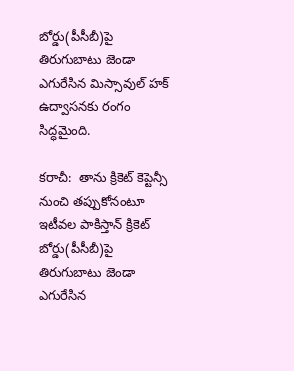బోర్డు(పీసీబీ)పై తిరుగుబాటు జెండా ఎగురేసిన మిస్సావుల్ హక్ ఉద్వాసనకు రంగం సిద్ధమైంది.

కరాచీ:  తాను క్రికెట్ కెప్టెన్సీ నుంచి తప్పుకోనంటూ ఇటీవల పాకిస్తాన్ క్రికెట్ బోర్డు(పీసీబీ)పై తిరుగుబాటు జెండా ఎగురేసిన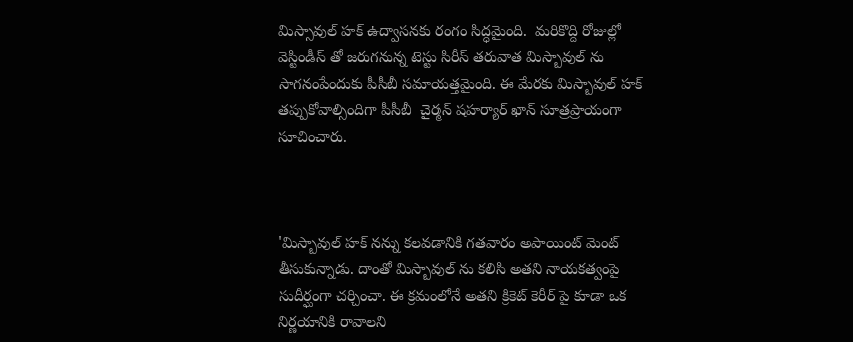మిస్సావుల్ హక్ ఉద్వాసనకు రంగం సిద్ధమైంది.  మరికొద్ది రోజుల్లో వెస్టిండీస్ తో జరుగనున్న టెస్టు సిరీస్ తరువాత మిస్బావుల్ ను సాగనంపేందుకు పీసీబీ సమాయత్తమైంది. ఈ మేరకు మిస్బావుల్ హక్ తప్పుకోవాల్సిందిగా పీసీబీ  చైర్మన్ షహర్యార్ ఖాన్ సూత్రప్రాయంగా సూచించారు.



'మిస్బావుల్ హక్ నన్ను కలవడానికి గతవారం అపాయింట్ మెంట్ తీసుకున్నాడు. దాంతో మిస్బావుల్ ను కలిసి అతని నాయకత్వంపై సుదీర్ఘంగా చర్చించా. ఈ క్రమంలోనే అతని క్రికెట్ కెరీర్ పై కూడా ఒక నిర్ణయానికి రావాలని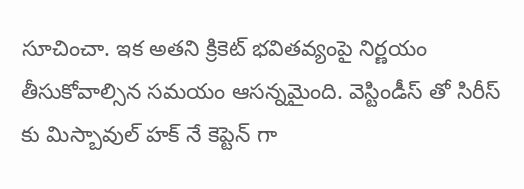సూచించా. ఇక అతని క్రికెట్ భవితవ్యంపై నిర్ణయం తీసుకోవాల్సిన సమయం ఆసన్నమైంది. వెస్టిండీస్ తో సిరీస్ కు మిస్బావుల్ హక్ నే కెప్టెన్ గా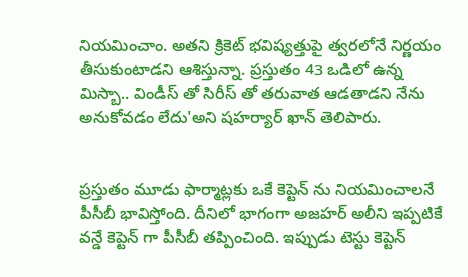నియమించాం. అతని క్రికెట్ భవిష్యత్తుపై త్వరలోనే నిర్ణయం తీసుకుంటాడని ఆశిస్తున్నా. ప్రస్తుతం 43 ఒడిలో ఉన్న మిస్బా.. విండీస్ తో సిరీస్ తో తరువాత ఆడతాడని నేను అనుకోవడం లేదు'అని షహర్యార్ ఖాన్ తెలిపారు.


ప్రస్తుతం మూడు ఫార్మాట్లకు ఒకే కెప్టెన్ ను నియమించాలనే పీసీబీ భావిస్తోంది. దీనిలో భాగంగా అజహర్ అలీని ఇప్పటికే వన్డే కెప్టెన్ గా పీసీబీ తప్పించింది. ఇప్పుడు టెస్టు కెప్టెన్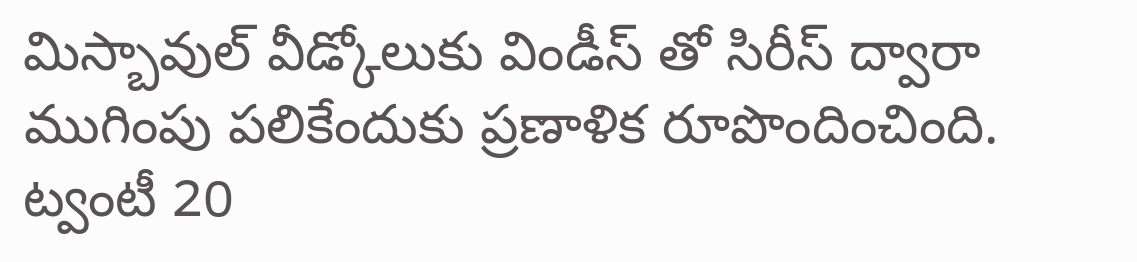మిస్బావుల్ వీడ్కోలుకు విండీస్ తో సిరీస్ ద్వారా ముగింపు పలికేందుకు ప్రణాళిక రూపొందించింది. ట్వంటీ 20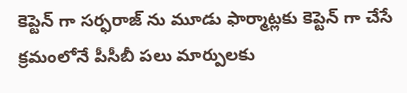కెప్టెన్ గా సర్ఫరాజ్ ను మూడు ఫార్మాట్లకు కెప్టెన్ గా చేసే క్రమంలోనే పీసీబీ పలు మార్పులకు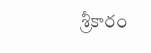శ్రీకారం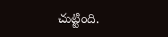చుట్టింది.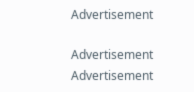Advertisement

Advertisement
Advertisement